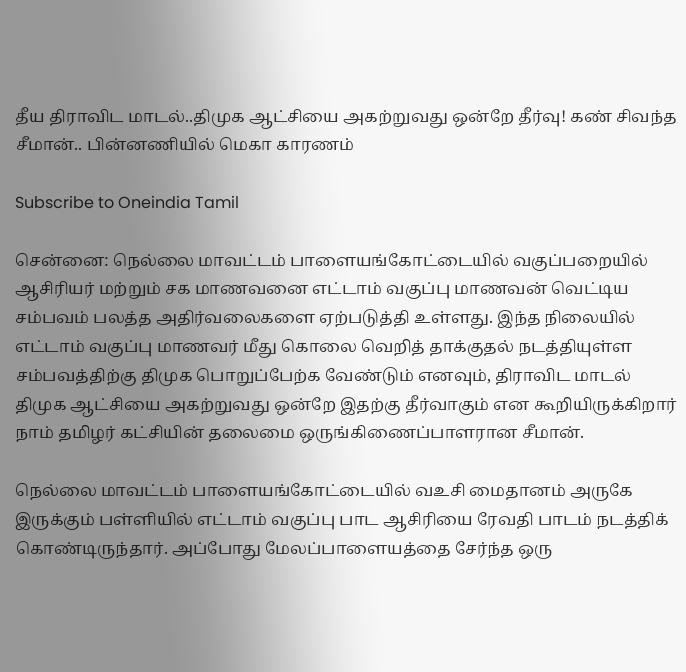தீய திராவிட மாடல்..திமுக ஆட்சியை அகற்றுவது ஒன்றே தீர்வு! கண் சிவந்த சீமான்.. பின்னணியில் மெகா காரணம்

Subscribe to Oneindia Tamil

சென்னை: நெல்லை மாவட்டம் பாளையங்கோட்டையில் வகுப்பறையில் ஆசிரியர் மற்றும் சக மாணவனை எட்டாம் வகுப்பு மாணவன் வெட்டிய சம்பவம் பலத்த அதிர்வலைகளை ஏற்படுத்தி உள்ளது. இந்த நிலையில் எட்டாம் வகுப்பு மாணவர் மீது கொலை வெறித் தாக்குதல் நடத்தியுள்ள சம்பவத்திற்கு திமுக பொறுப்பேற்க வேண்டும் எனவும், திராவிட மாடல் திமுக ஆட்சியை அகற்றுவது ஒன்றே இதற்கு தீர்வாகும் என கூறியிருக்கிறார் நாம் தமிழர் கட்சியின் தலைமை ஒருங்கிணைப்பாளரான சீமான்.

நெல்லை மாவட்டம் பாளையங்கோட்டையில் வஉசி மைதானம் அருகே இருக்கும் பள்ளியில் எட்டாம் வகுப்பு பாட ஆசிரியை ரேவதி பாடம் நடத்திக் கொண்டிருந்தார். அப்போது மேலப்பாளையத்தை சேர்ந்த ஒரு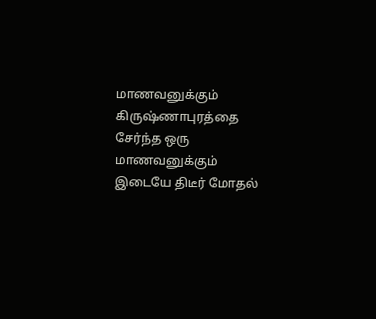மாணவனுக்கும் கிருஷ்ணாபுரத்தை சேர்ந்த ஒரு மாணவனுக்கும் இடையே திடீர் மோதல்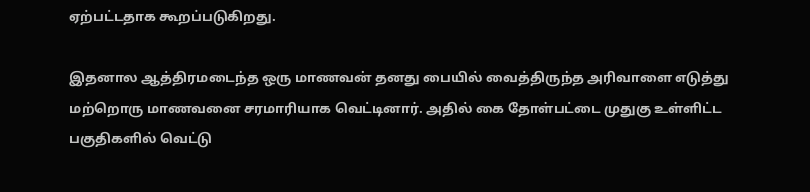ஏற்பட்டதாக கூறப்படுகிறது.

இதனால ஆத்திரமடைந்த ஒரு மாணவன் தனது பையில் வைத்திருந்த அரிவாளை எடுத்து மற்றொரு மாணவனை சரமாரியாக வெட்டினார். அதில் கை தோள்பட்டை முதுகு உள்ளிட்ட பகுதிகளில் வெட்டு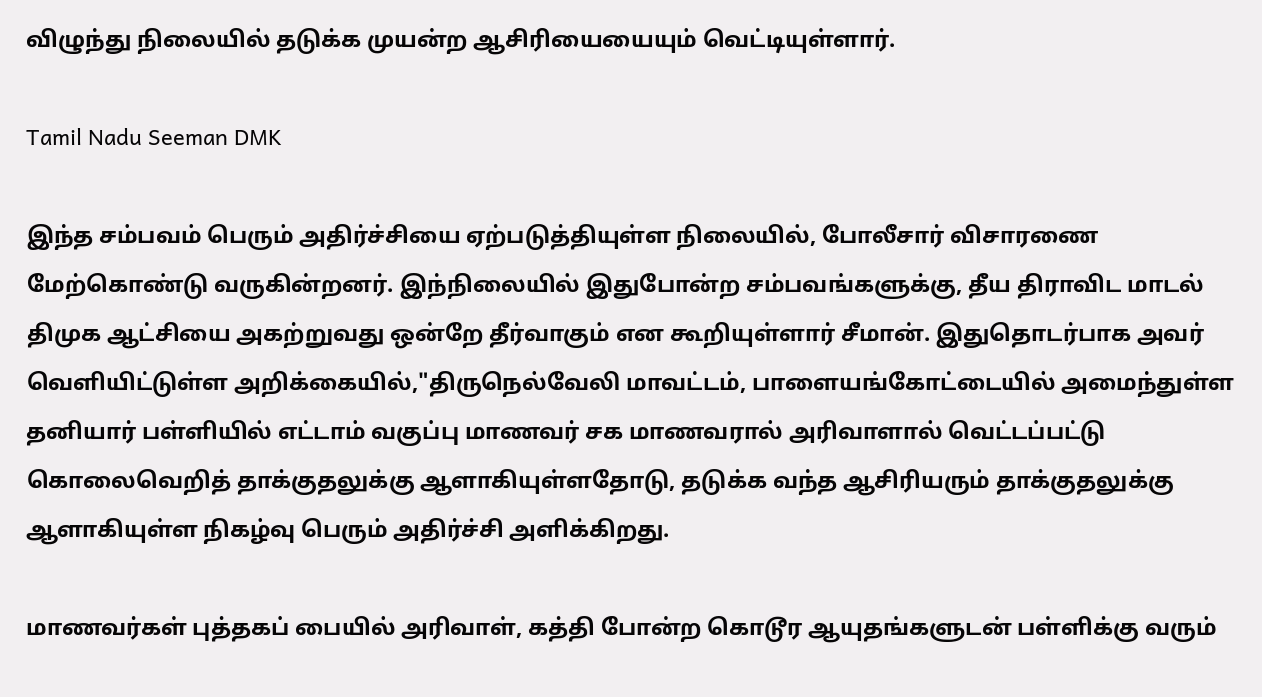விழுந்து நிலையில் தடுக்க முயன்ற ஆசிரியையையும் வெட்டியுள்ளார்.

Tamil Nadu Seeman DMK

இந்த சம்பவம் பெரும் அதிர்ச்சியை ஏற்படுத்தியுள்ள நிலையில், போலீசார் விசாரணை மேற்கொண்டு வருகின்றனர். இந்நிலையில் இதுபோன்ற சம்பவங்களுக்கு, தீய திராவிட மாடல் திமுக ஆட்சியை அகற்றுவது ஒன்றே தீர்வாகும் என கூறியுள்ளார் சீமான். இதுதொடர்பாக அவர் வெளியிட்டுள்ள அறிக்கையில்,"திருநெல்வேலி மாவட்டம், பாளையங்கோட்டையில் அமைந்துள்ள தனியார் பள்ளியில் எட்டாம் வகுப்பு மாணவர் சக மாணவரால் அரிவாளால் வெட்டப்பட்டு கொலைவெறித் தாக்குதலுக்கு ஆளாகியுள்ளதோடு, தடுக்க வந்த ஆசிரியரும் தாக்குதலுக்கு ஆளாகியுள்ள நிகழ்வு பெரும் அதிர்ச்சி அளிக்கிறது.

மாணவர்கள் புத்தகப் பையில் அரிவாள், கத்தி போன்ற கொடூர ஆயுதங்களுடன் பள்ளிக்கு வரும்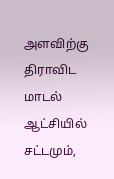அளவிற்கு திராவிட மாடல் ஆட்சியில் சட்டமும்,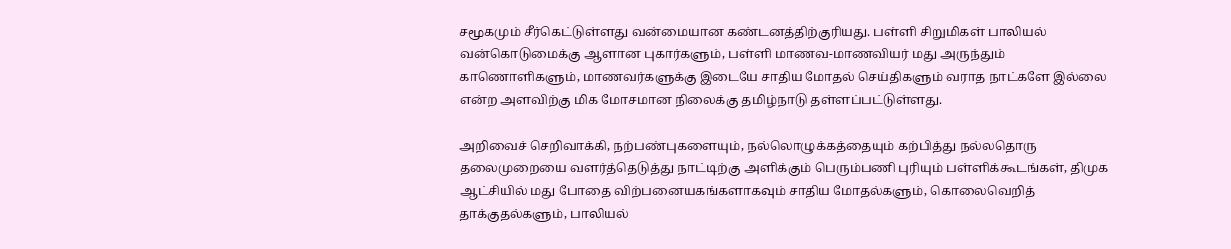சமூகமும் சீர்கெட்டுள்ளது வன்மையான கண்டனத்திற்குரியது. பள்ளி சிறுமிகள் பாலியல் வன்கொடுமைக்கு ஆளான புகார்களும், பள்ளி மாணவ-மாணவியர் மது அருந்தும் காணொளிகளும், மாணவர்களுக்கு இடையே சாதிய மோதல் செய்திகளும் வராத நாட்களே இல்லை என்ற அளவிற்கு மிக மோசமான நிலைக்கு தமிழ்நாடு தள்ளப்பட்டுள்ளது.

அறிவைச் செறிவாக்கி, நற்பண்புகளையும், நல்லொழுக்கத்தையும் கற்பித்து நல்லதொரு தலைமுறையை வளர்த்தெடுத்து நாட்டிற்கு அளிக்கும் பெரும்பணி புரியும் பள்ளிக்கூடங்கள், திமுக ஆட்சியில் மது போதை விற்பனையகங்களாகவும் சாதிய மோதல்களும், கொலைவெறித் தாக்குதல்களும், பாலியல்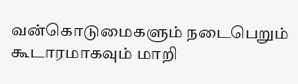வன்கொடுமைகளும் நடைபெறும் கூடாரமாகவும் மாறி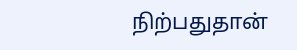நிற்பதுதான்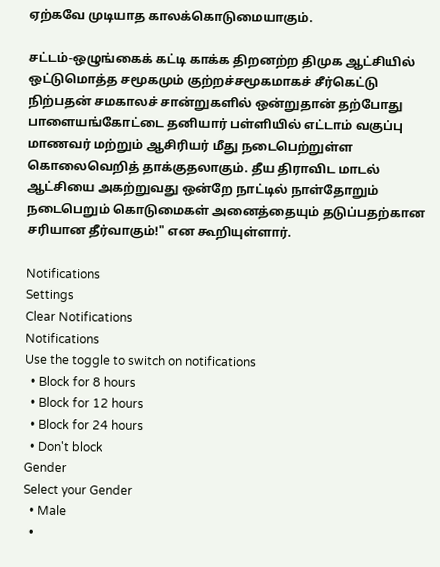ஏற்கவே முடியாத காலக்கொடுமையாகும்.

சட்டம்-ஒழுங்கைக் கட்டி காக்க திறனற்ற திமுக ஆட்சியில் ஒட்டுமொத்த சமூகமும் குற்றச்சமூகமாகச் சீர்கெட்டு நிற்பதன் சமகாலச் சான்றுகளில் ஒன்றுதான் தற்போது பாளையங்கோட்டை தனியார் பள்ளியில் எட்டாம் வகுப்பு மாணவர் மற்றும் ஆசிரியர் மீது நடைபெற்றுள்ள கொலைவெறித் தாக்குதலாகும். தீய திராவிட மாடல் ஆட்சியை அகற்றுவது ஒன்றே நாட்டில் நாள்தோறும் நடைபெறும் கொடுமைகள் அனைத்தையும் தடுப்பதற்கான சரியான தீர்வாகும்!" என கூறியுள்ளார்.

Notifications
Settings
Clear Notifications
Notifications
Use the toggle to switch on notifications
  • Block for 8 hours
  • Block for 12 hours
  • Block for 24 hours
  • Don't block
Gender
Select your Gender
  • Male
  •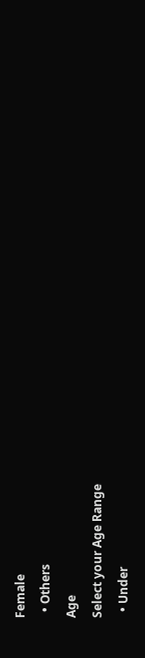Female
  • Others
Age
Select your Age Range
  • Under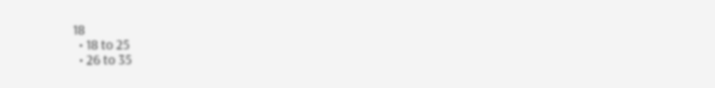18
  • 18 to 25
  • 26 to 35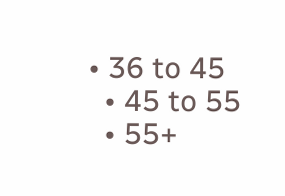• 36 to 45
  • 45 to 55
  • 55+